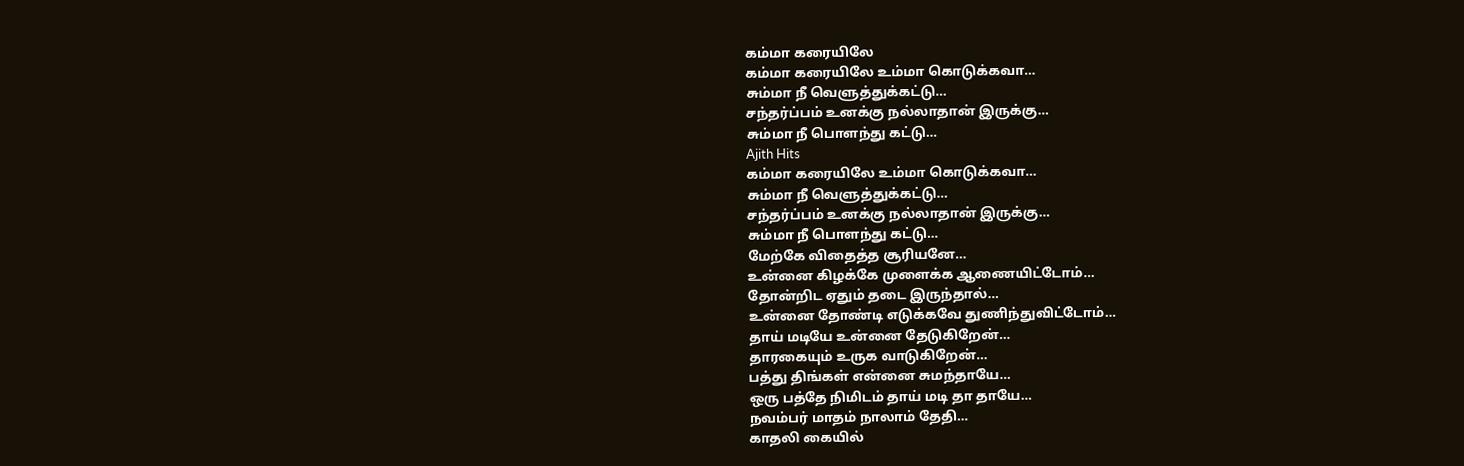கம்மா கரையிலே
கம்மா கரையிலே உம்மா கொடுக்கவா…
சும்மா நீ வெளுத்துக்கட்டு…
சந்தர்ப்பம் உனக்கு நல்லாதான் இருக்கு…
சும்மா நீ பொளந்து கட்டு…
Ajith Hits
கம்மா கரையிலே உம்மா கொடுக்கவா…
சும்மா நீ வெளுத்துக்கட்டு…
சந்தர்ப்பம் உனக்கு நல்லாதான் இருக்கு…
சும்மா நீ பொளந்து கட்டு…
மேற்கே விதைத்த சூரியனே…
உன்னை கிழக்கே முளைக்க ஆணையிட்டோம்…
தோன்றிட ஏதும் தடை இருந்தால்…
உன்னை தோண்டி எடுக்கவே துணிந்துவிட்டோம்…
தாய் மடியே உன்னை தேடுகிறேன்…
தாரகையும் உருக வாடுகிறேன்…
பத்து திங்கள் என்னை சுமந்தாயே…
ஒரு பத்தே நிமிடம் தாய் மடி தா தாயே…
நவம்பர் மாதம் நாலாம் தேதி…
காதலி கையில்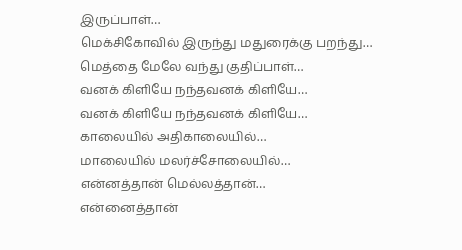இருப்பாள்…
மெக்சிகோவில் இருந்து மதுரைக்கு பறந்து…
மெத்தை மேலே வந்து குதிப்பாள்…
வனக் கிளியே நந்தவனக் கிளியே…
வனக் கிளியே நந்தவனக் கிளியே…
காலையில் அதிகாலையில்…
மாலையில் மலர்ச்சோலையில்…
என்னத்தான் மெல்லத்தான்…
என்னைத்தான்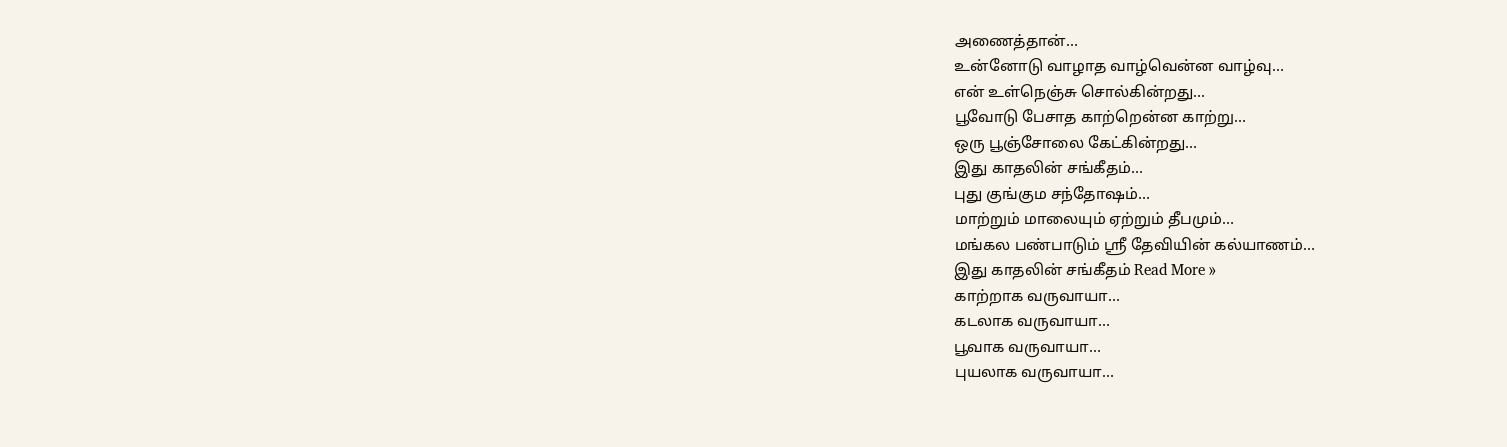அணைத்தான்…
உன்னோடு வாழாத வாழ்வென்ன வாழ்வு…
என் உள்நெஞ்சு சொல்கின்றது…
பூவோடு பேசாத காற்றென்ன காற்று…
ஒரு பூஞ்சோலை கேட்கின்றது…
இது காதலின் சங்கீதம்…
புது குங்கும சந்தோஷம்…
மாற்றும் மாலையும் ஏற்றும் தீபமும்…
மங்கல பண்பாடும் ஸ்ரீ தேவியின் கல்யாணம்…
இது காதலின் சங்கீதம் Read More »
காற்றாக வருவாயா…
கடலாக வருவாயா…
பூவாக வருவாயா…
புயலாக வருவாயா…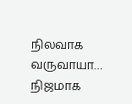நிலவாக வருவாயா…
நிஜமாக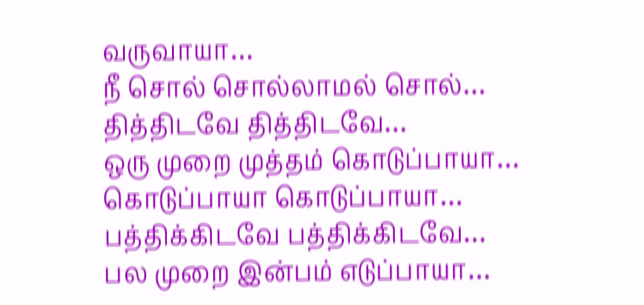வருவாயா…
நீ சொல் சொல்லாமல் சொல்…
தித்திடவே தித்திடவே…
ஒரு முறை முத்தம் கொடுப்பாயா…
கொடுப்பாயா கொடுப்பாயா…
பத்திக்கிடவே பத்திக்கிடவே…
பல முறை இன்பம் எடுப்பாயா…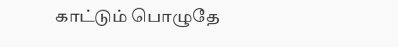காட்டும் பொழுதே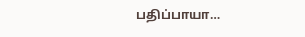பதிப்பாயா…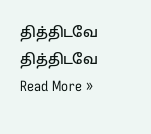தித்திடவே தித்திடவே Read More »